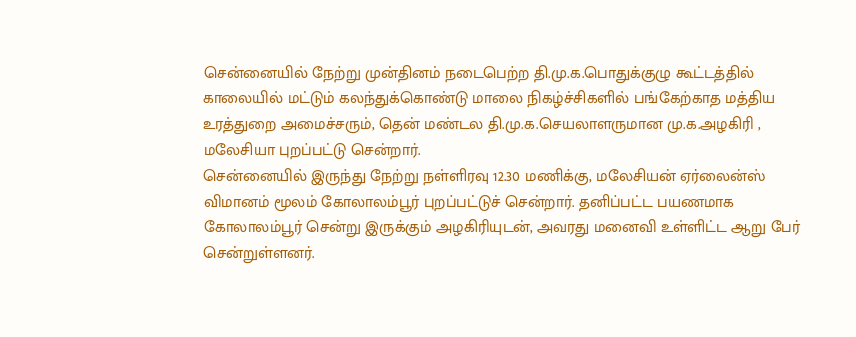சென்னையில் நேற்று முன்தினம் நடைபெற்ற தி.மு.க.பொதுக்குழு கூட்டத்தில் காலையில் மட்டும் கலந்துக்கொண்டு மாலை நிகழ்ச்சிகளில் பங்கேற்காத மத்திய உரத்துறை அமைச்சரும், தென் மண்டல தி.மு.க.செயலாளருமான மு.க.அழகிரி , மலேசியா புறப்பட்டு சென்றார்.
சென்னையில் இருந்து நேற்று நள்ளிரவு 12.30 மணிக்கு, மலேசியன் ஏர்லைன்ஸ் விமானம் மூலம் கோலாலம்பூர் புறப்பட்டுச் சென்றார். தனிப்பட்ட பயணமாக கோலாலம்பூர் சென்று இருக்கும் அழகிரியுடன், அவரது மனைவி உள்ளிட்ட ஆறு பேர் சென்றுள்ளனர்.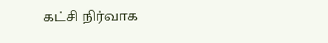கட்சி நிர்வாக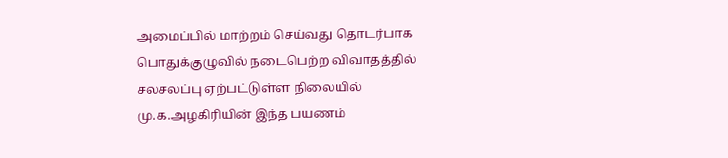அமைப்பில் மாற்றம் செய்வது தொடர்பாக பொதுக்குழுவில் நடைபெற்ற விவாதத்தில் சலசலப்பு ஏற்பட்டுள்ள நிலையில் மு.க.அழகிரியின் இந்த பயணம்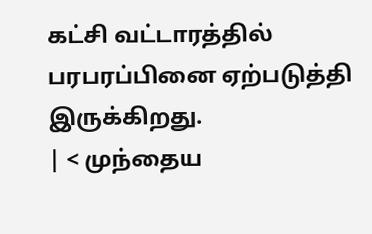கட்சி வட்டாரத்தில் பரபரப்பினை ஏற்படுத்தி இருக்கிறது.
| < முந்தைய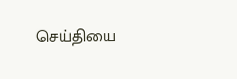செய்தியை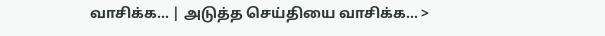வாசிக்க... | அடுத்த செய்தியை வாசிக்க... >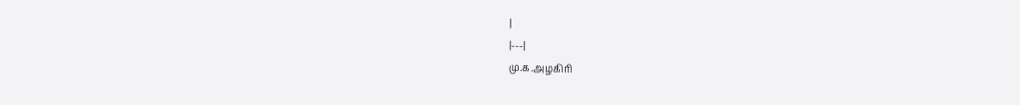|
|---|
மு.க.அழகிரி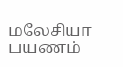மலேசியா பயணம்